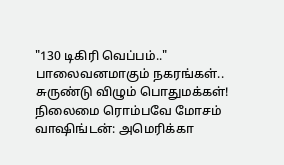"130 டிகிரி வெப்பம்.." பாலைவனமாகும் நகரங்கள்.. சுருண்டு விழும் பொதுமக்கள்! நிலைமை ரொம்பவே மோசம்
வாஷிங்டன்: அமெரிக்கா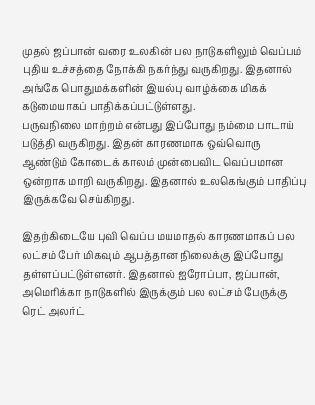முதல் ஜப்பான் வரை உலகின் பல நாடுகளிலும் வெப்பம் புதிய உச்சத்தை நோக்கி நகர்ந்து வருகிறது. இதனால் அங்கே பொதுமக்களின் இயல்பு வாழ்க்கை மிகக் கடுமையாகப் பாதிக்கப்பட்டுள்ளது.
பருவநிலை மாற்றம் என்பது இப்போது நம்மை பாடாய் படுத்தி வருகிறது. இதன் காரணமாக ஒவ்வொரு ஆண்டும் கோடைக் காலம் முன்பைவிட வெப்பமான ஒன்றாக மாறி வருகிறது. இதனால் உலகெங்கும் பாதிப்பு இருக்கவே செய்கிறது.

இதற்கிடையே புவி வெப்ப மயமாதல் காரணமாகப் பல லட்சம் பேர் மிகவும் ஆபத்தான நிலைக்கு இப்போது தள்ளப்பட்டுள்ளனர். இதனால் ஐரோப்பா, ஜப்பான், அமெரிக்கா நாடுகளில் இருக்கும் பல லட்சம் பேருக்கு ரெட் அலர்ட்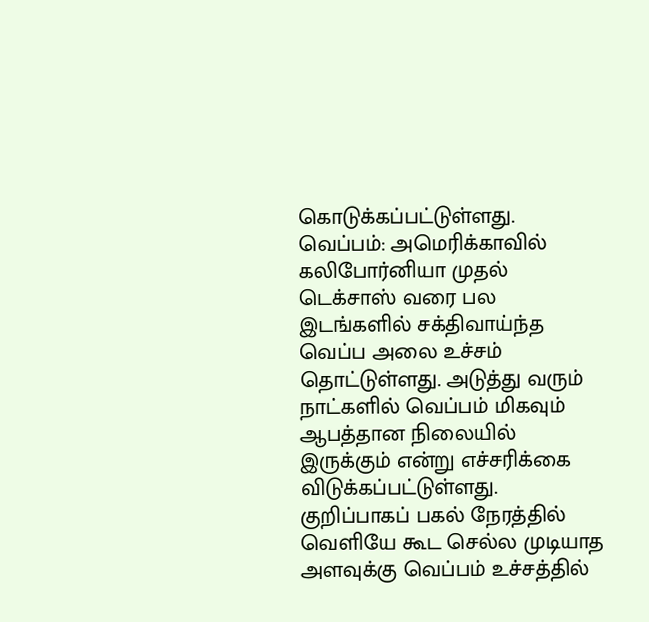கொடுக்கப்பட்டுள்ளது.
வெப்பம்: அமெரிக்காவில் கலிபோர்னியா முதல் டெக்சாஸ் வரை பல இடங்களில் சக்திவாய்ந்த வெப்ப அலை உச்சம் தொட்டுள்ளது. அடுத்து வரும் நாட்களில் வெப்பம் மிகவும் ஆபத்தான நிலையில் இருக்கும் என்று எச்சரிக்கை விடுக்கப்பட்டுள்ளது. குறிப்பாகப் பகல் நேரத்தில் வெளியே கூட செல்ல முடியாத அளவுக்கு வெப்பம் உச்சத்தில்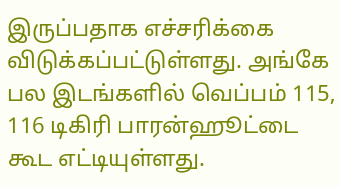இருப்பதாக எச்சரிக்கை விடுக்கப்பட்டுள்ளது. அங்கே பல இடங்களில் வெப்பம் 115, 116 டிகிரி பாரன்ஹூட்டை கூட எட்டியுள்ளது.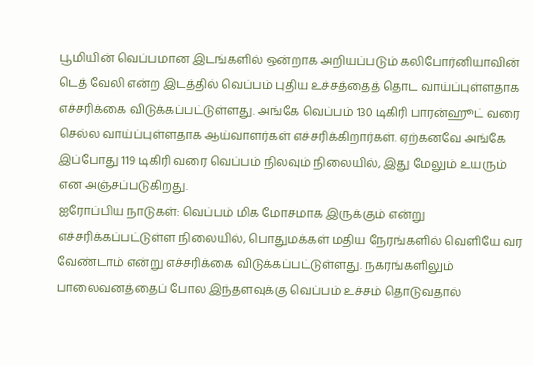பூமியின் வெப்பமான இடங்களில் ஒன்றாக அறியப்படும் கலிபோர்னியாவின் டெத் வேலி என்ற இடத்தில் வெப்பம் புதிய உச்சத்தைத் தொட வாய்ப்புள்ளதாக எச்சரிக்கை விடுக்கப்பட்டுள்ளது. அங்கே வெப்பம் 130 டிகிரி பாரன்ஹூட் வரை செல்ல வாய்ப்புள்ளதாக ஆய்வாளர்கள் எச்சரிக்கிறார்கள். ஏற்கனவே அங்கே இப்போது 119 டிகிரி வரை வெப்பம் நிலவும் நிலையில், இது மேலும் உயரும் என அஞ்சப்படுகிறது.
ஐரோப்பிய நாடுகள்: வெப்பம் மிக மோசமாக இருக்கும் என்று எச்சரிக்கப்பட்டுள்ள நிலையில், பொதுமக்கள் மதிய நேரங்களில் வெளியே வர வேண்டாம் என்று எச்சரிக்கை விடுக்கப்பட்டுள்ளது. நகரங்களிலும் பாலைவனத்தைப் போல இந்தளவுக்கு வெப்பம் உச்சம் தொடுவதால்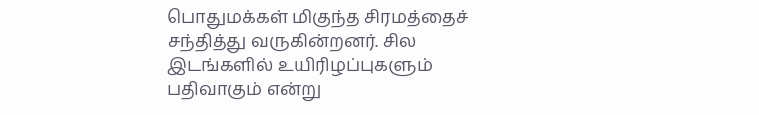பொதுமக்கள் மிகுந்த சிரமத்தைச் சந்தித்து வருகின்றனர். சில இடங்களில் உயிரிழப்புகளும் பதிவாகும் என்று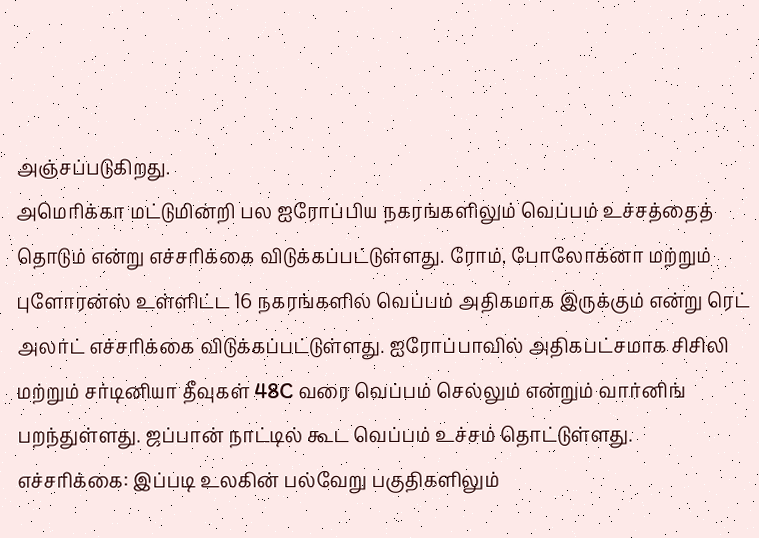அஞ்சப்படுகிறது.
அமெரிக்கா மட்டுமின்றி பல ஐரோப்பிய நகரங்களிலும் வெப்பம் உச்சத்தைத் தொடும் என்று எச்சரிக்கை விடுக்கப்பட்டுள்ளது. ரோம், போலோக்னா மற்றும் புளோரன்ஸ் உள்ளிட்ட 16 நகரங்களில் வெப்பம் அதிகமாக இருக்கும் என்று ரெட் அலர்ட் எச்சரிக்கை விடுக்கப்பட்டுள்ளது. ஐரோப்பாவில் அதிகபட்சமாக சிசிலி மற்றும் சர்டினியா தீவுகள் 48C வரை வெப்பம் செல்லும் என்றும் வார்னிங் பறந்துள்ளது. ஜப்பான் நாட்டில் கூட வெப்பம் உச்சம் தொட்டுள்ளது.
எச்சரிக்கை: இப்படி உலகின் பல்வேறு பகுதிகளிலும்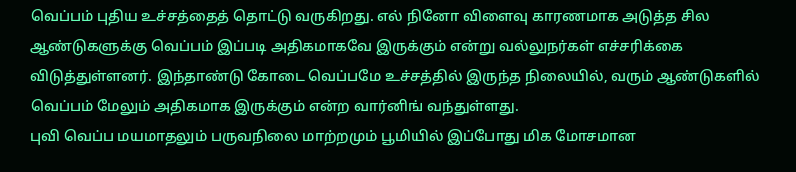வெப்பம் புதிய உச்சத்தைத் தொட்டு வருகிறது. எல் நினோ விளைவு காரணமாக அடுத்த சில ஆண்டுகளுக்கு வெப்பம் இப்படி அதிகமாகவே இருக்கும் என்று வல்லுநர்கள் எச்சரிக்கை விடுத்துள்ளனர். இந்தாண்டு கோடை வெப்பமே உச்சத்தில் இருந்த நிலையில், வரும் ஆண்டுகளில் வெப்பம் மேலும் அதிகமாக இருக்கும் என்ற வார்னிங் வந்துள்ளது.
புவி வெப்ப மயமாதலும் பருவநிலை மாற்றமும் பூமியில் இப்போது மிக மோசமான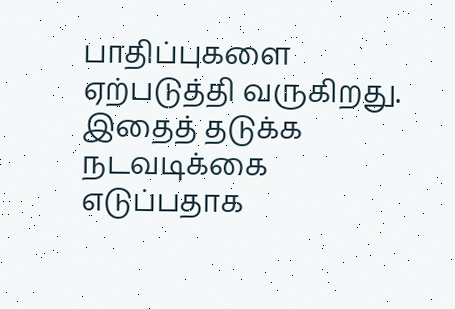பாதிப்புகளை ஏற்படுத்தி வருகிறது. இதைத் தடுக்க நடவடிக்கை எடுப்பதாக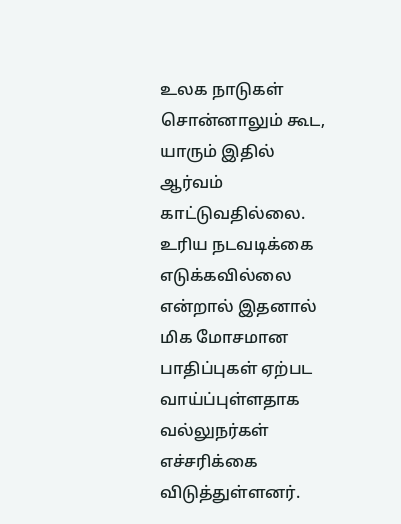உலக நாடுகள் சொன்னாலும் கூட, யாரும் இதில் ஆர்வம் காட்டுவதில்லை. உரிய நடவடிக்கை எடுக்கவில்லை என்றால் இதனால் மிக மோசமான பாதிப்புகள் ஏற்பட வாய்ப்புள்ளதாக வல்லுநர்கள் எச்சரிக்கை விடுத்துள்ளனர்.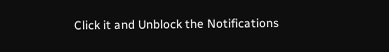Click it and Unblock the Notifications